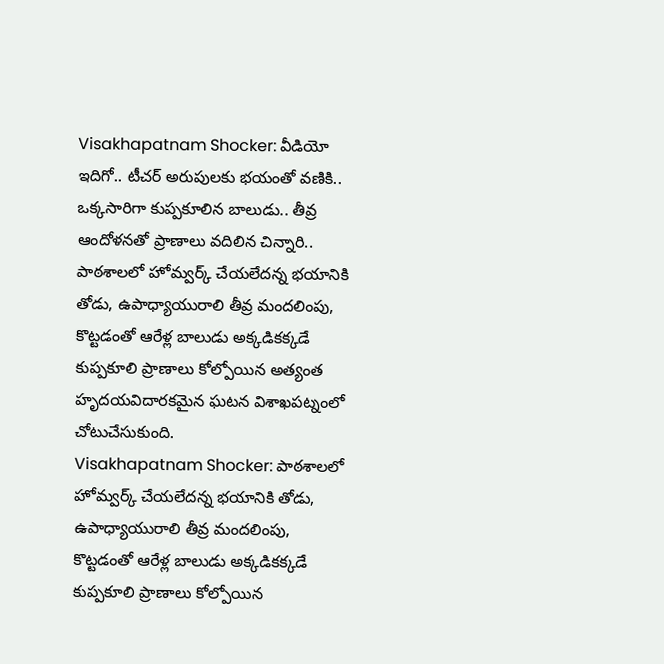Visakhapatnam Shocker: వీడియో ఇదిగో.. టీచర్ అరుపులకు భయంతో వణికి.. ఒక్కసారిగా కుప్పకూలిన బాలుడు.. తీవ్ర ఆందోళనతో ప్రాణాలు వదిలిన చిన్నారి..
పాఠశాలలో హోమ్వర్క్ చేయలేదన్న భయానికి తోడు, ఉపాధ్యాయురాలి తీవ్ర మందలింపు, కొట్టడంతో ఆరేళ్ల బాలుడు అక్కడికక్కడే కుప్పకూలి ప్రాణాలు కోల్పోయిన అత్యంత హృదయవిదారకమైన ఘటన విశాఖపట్నంలో చోటుచేసుకుంది.
Visakhapatnam Shocker: పాఠశాలలో హోమ్వర్క్ చేయలేదన్న భయానికి తోడు, ఉపాధ్యాయురాలి తీవ్ర మందలింపు, కొట్టడంతో ఆరేళ్ల బాలుడు అక్కడికక్కడే కుప్పకూలి ప్రాణాలు కోల్పోయిన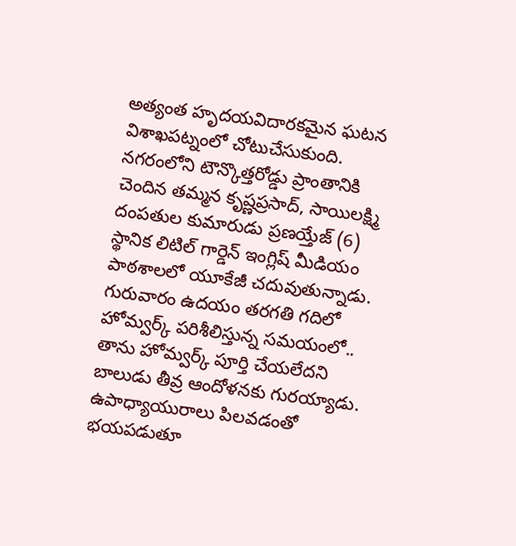అత్యంత హృదయవిదారకమైన ఘటన విశాఖపట్నంలో చోటుచేసుకుంది. నగరంలోని టౌన్కొత్తరోడ్డు ప్రాంతానికి చెందిన తమ్మన కృష్ణప్రసాద్, సాయిలక్ష్మి దంపతుల కుమారుడు ప్రణయ్తేజ్ (6) స్థానిక లిటిల్ గార్డెన్ ఇంగ్లిష్ మీడియం పాఠశాలలో యూకేజీ చదువుతున్నాడు.
గురువారం ఉదయం తరగతి గదిలో హోమ్వర్క్ పరిశీలిస్తున్న సమయంలో.. తాను హోమ్వర్క్ పూర్తి చేయలేదని బాలుడు తీవ్ర ఆందోళనకు గురయ్యాడు. ఉపాధ్యాయురాలు పిలవడంతో భయపడుతూ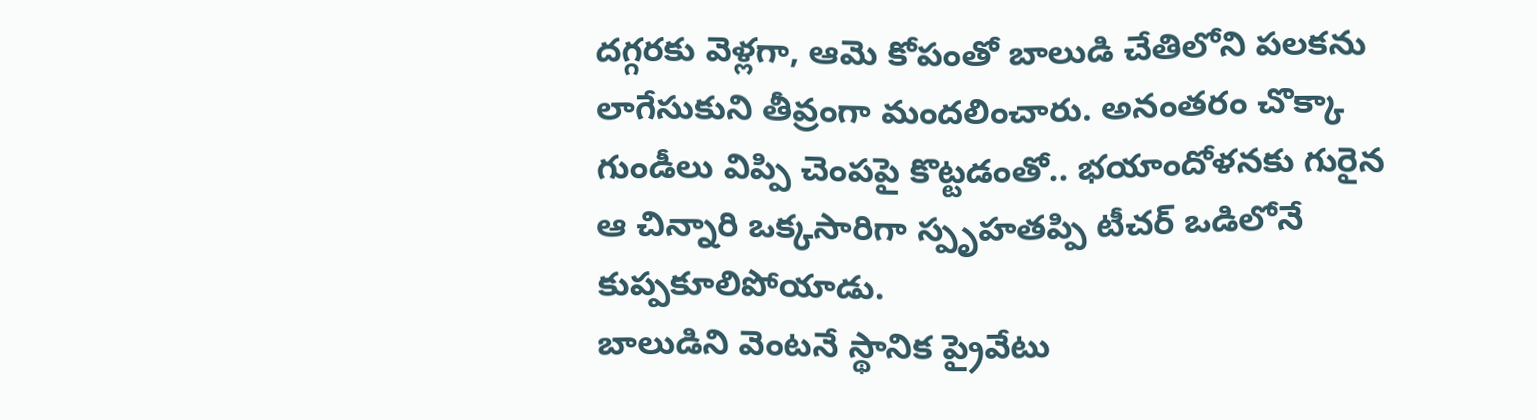దగ్గరకు వెళ్లగా, ఆమె కోపంతో బాలుడి చేతిలోని పలకను లాగేసుకుని తీవ్రంగా మందలించారు. అనంతరం చొక్కా గుండీలు విప్పి చెంపపై కొట్టడంతో.. భయాందోళనకు గురైన ఆ చిన్నారి ఒక్కసారిగా స్పృహతప్పి టీచర్ ఒడిలోనే కుప్పకూలిపోయాడు.
బాలుడిని వెంటనే స్థానిక ప్రైవేటు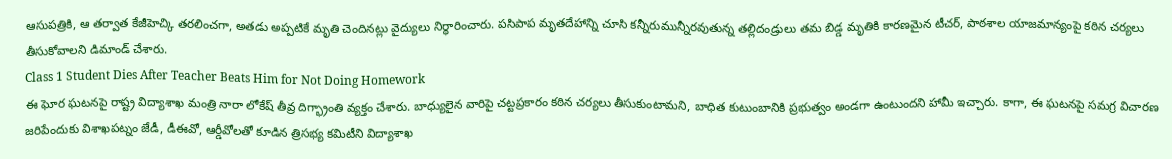ఆసుపత్రికి, ఆ తర్వాత కేజీహెచ్కి తరలించగా, అతడు అప్పటికే మృతి చెందినట్లు వైద్యులు నిర్ధారించారు. పసిపాప మృతదేహాన్ని చూసి కన్నీరుమున్నీరవుతున్న తల్లిదండ్రులు తమ బిడ్డ మృతికి కారణమైన టీచర్, పాఠశాల యాజమాన్యంపై కఠిన చర్యలు తీసుకోవాలని డిమాండ్ చేశారు.
Class 1 Student Dies After Teacher Beats Him for Not Doing Homework
ఈ ఘోర ఘటనపై రాష్ట్ర విద్యాశాఖ మంత్రి నారా లోకేష్ తీవ్ర దిగ్భ్రాంతి వ్యక్తం చేశారు. బాధ్యులైన వారిపై చట్టప్రకారం కఠిన చర్యలు తీసుకుంటామని, బాధిత కుటుంబానికి ప్రభుత్వం అండగా ఉంటుందని హామీ ఇచ్చారు. కాగా, ఈ ఘటనపై సమగ్ర విచారణ జరిపేందుకు విశాఖపట్నం జేడీ, డీఈవో, ఆర్డీవోలతో కూడిన త్రిసభ్య కమిటీని విద్యాశాఖ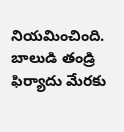నియమించింది. బాలుడి తండ్రి ఫిర్యాదు మేరకు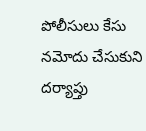పోలీసులు కేసు నమోదు చేసుకుని దర్యాప్తు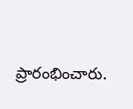ప్రారంభించారు.